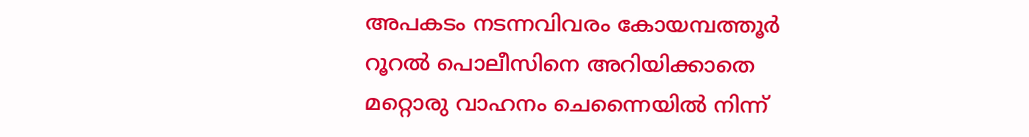അപകടം നടന്നവിവരം കോയമ്പത്തൂര്‍ റൂറല്‍ പൊലീസിനെ അറിയിക്കാതെ മറ്റൊരു വാഹനം ചെന്നൈയില്‍ നിന്ന്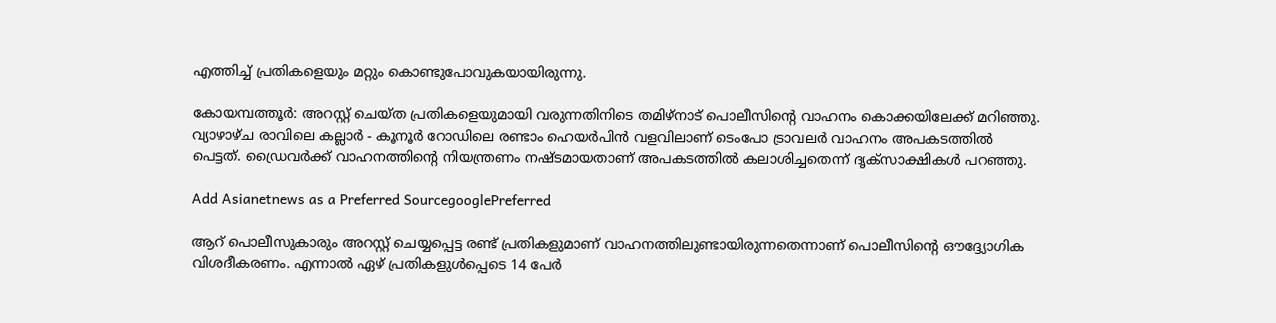എത്തിച്ച് പ്രതികളെയും മറ്റും കൊണ്ടുപോവുകയായിരുന്നു.

കോയമ്പത്തൂര്‍: അറസ്റ്റ് ചെയ്ത പ്രതികളെയുമായി വരുന്നതിനിടെ തമിഴ്‍നാട് പൊലീസിന്റെ വാഹനം കൊക്കയിലേക്ക് മറിഞ്ഞു. വ്യാഴാഴ്ച രാവിലെ കല്ലാര്‍ - കൂനൂര്‍ റോഡിലെ രണ്ടാം ഹെയര്‍പിന്‍ വളവിലാണ് ടെംപോ ട്രാവലര്‍ വാഹനം അപകടത്തില്‍ പെട്ടത്. ഡ്രൈവര്‍ക്ക് വാഹനത്തിന്റെ നിയന്ത്രണം നഷ്ടമായതാണ് അപകടത്തില്‍ കലാശിച്ചതെന്ന് ദൃക്സാക്ഷികള്‍ പറഞ്ഞു.

Add Asianetnews as a Preferred SourcegooglePreferred

ആറ് പൊലീസുകാരും അറസ്റ്റ് ചെയ്യപ്പെട്ട രണ്ട് പ്രതികളുമാണ് വാഹനത്തിലുണ്ടായിരുന്നതെന്നാണ് പൊലീസിന്റെ ഔദ്ദ്യോഗിക വിശദീകരണം. എന്നാല്‍ ഏഴ് പ്രതികളുള്‍പ്പെടെ 14 പേര്‍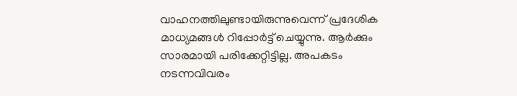വാഹനത്തിലുണ്ടായിരുന്നുവെന്ന് പ്രദേശിക മാധ്യമങ്ങള്‍ റിപ്പോര്‍ട്ട് ചെയ്യുന്നു. ആര്‍ക്കും സാരമായി പരിക്കേറ്റിട്ടില്ല. അപകടം നടന്നവിവരം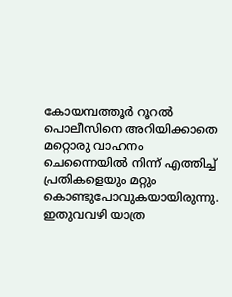കോയമ്പത്തൂര്‍ റൂറല്‍ പൊലീസിനെ അറിയിക്കാതെ മറ്റൊരു വാഹനം ചെന്നൈയില്‍ നിന്ന് എത്തിച്ച് പ്രതികളെയും മറ്റും കൊണ്ടുപോവുകയായിരുന്നു. ഇതുവവഴി യാത്ര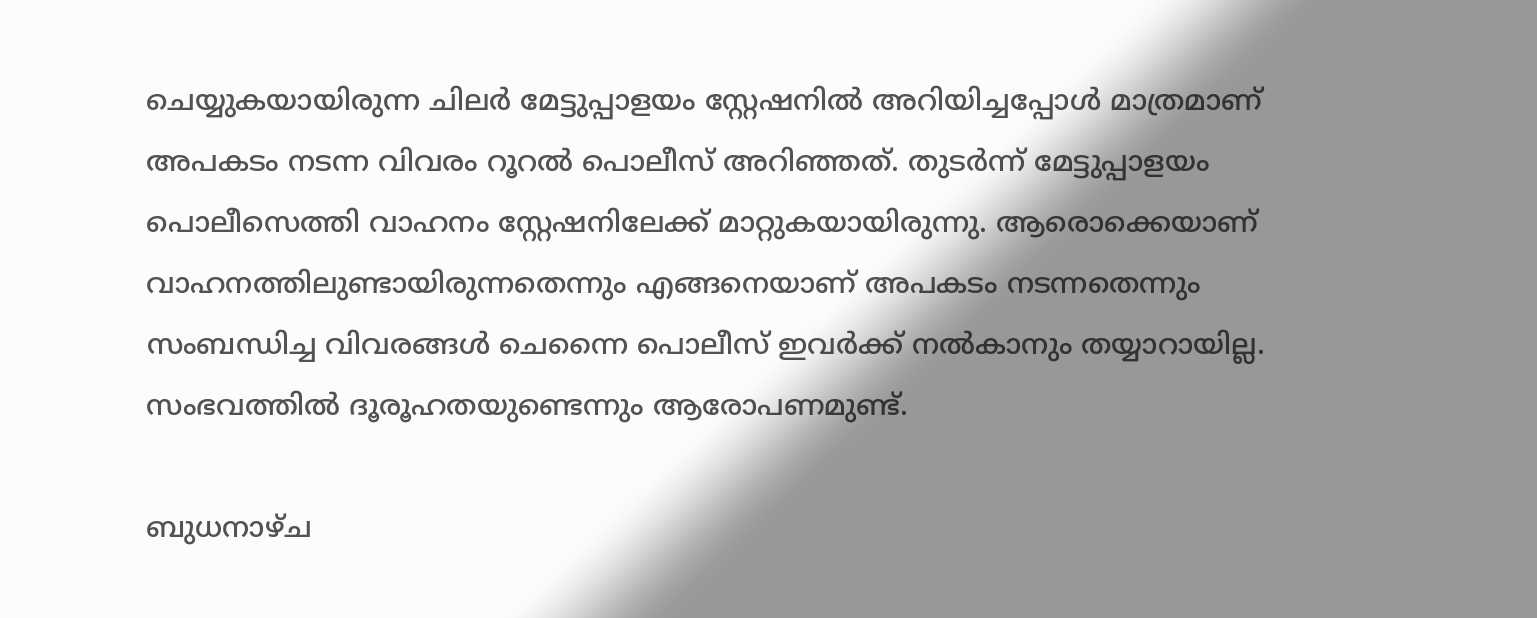ചെയ്യുകയായിരുന്ന ചിലര്‍ മേട്ടുപ്പാളയം സ്റ്റേഷനില്‍ അറിയിച്ചപ്പോള്‍ മാത്രമാണ് അപകടം നടന്ന വിവരം റൂറല്‍ പൊലീസ് അറിഞ്ഞത്. തുടര്‍ന്ന് മേട്ടുപ്പാളയം പൊലീസെത്തി വാഹനം സ്റ്റേഷനിലേക്ക് മാറ്റുകയായിരുന്നു. ആരൊക്കെയാണ് വാഹനത്തിലുണ്ടായിരുന്നതെന്നും എങ്ങനെയാണ് അപകടം നടന്നതെന്നും സംബന്ധിച്ച വിവരങ്ങള്‍ ചെന്നൈ പൊലീസ് ഇവര്‍ക്ക് നല്‍കാനും തയ്യാറായില്ല. സംഭവത്തില്‍ ദൂരൂഹതയുണ്ടെന്നും ആരോപണമുണ്ട്.

ബുധനാഴ്ച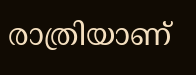രാത്രിയാണ്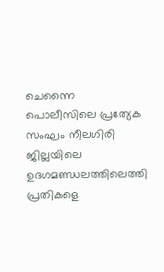ചെന്നൈ പൊലീസിലെ പ്രത്യേക സംഘം നീലഗിരി ജില്ലയിലെ ഉദഗമണ്ഡലത്തിലെത്തി പ്രതികളെ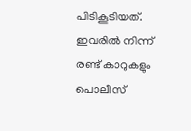പിടികൂടിയത്. ഇവരില്‍ നിന്ന് രണ്ട് കാറുകളും പൊലീസ്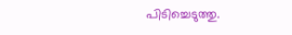പിടിച്ചെടുത്തു.